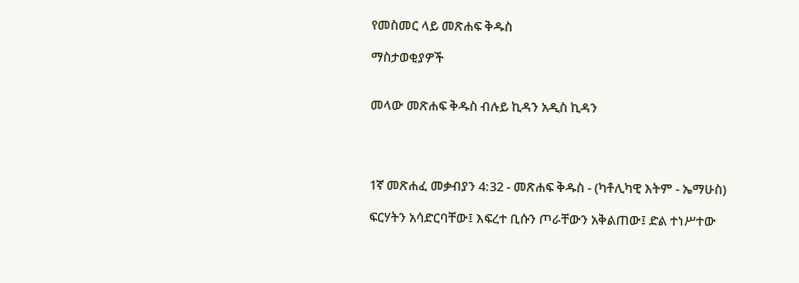የመስመር ላይ መጽሐፍ ቅዱስ

ማስታወቂያዎች


መላው መጽሐፍ ቅዱስ ብሉይ ኪዳን አዲስ ኪዳን




1ኛ መጽሐፈ መቃብያን 4:32 - መጽሐፍ ቅዱስ - (ካቶሊካዊ እትም - ኤማሁስ)

ፍርሃትን አሳድርባቸው፤ እፍረተ ቢሱን ጦራቸውን አቅልጠው፤ ድል ተነሥተው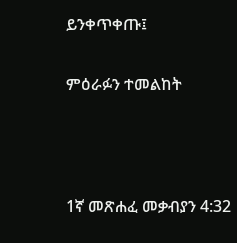ይንቀጥቀጡ፤

ምዕራፉን ተመልከት



1ኛ መጽሐፈ መቃብያን 4:32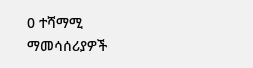0 ተሻማሚ ማመሳሰሪያዎች